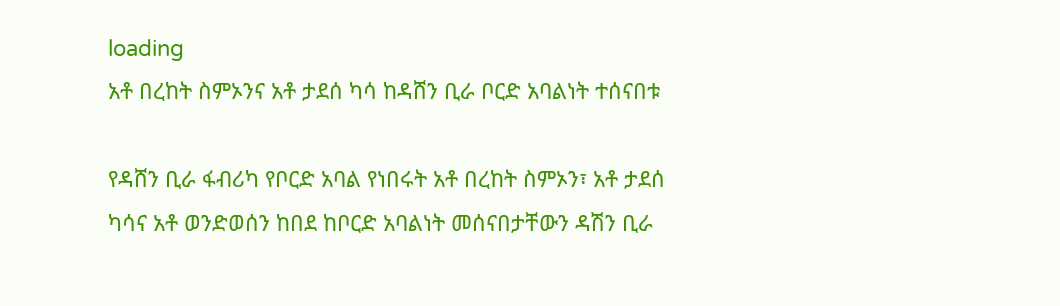loading
አቶ በረከት ስምኦንና አቶ ታደሰ ካሳ ከዳሸን ቢራ ቦርድ አባልነት ተሰናበቱ

የዳሸን ቢራ ፋብሪካ የቦርድ አባል የነበሩት አቶ በረከት ስምኦን፣ አቶ ታደሰ ካሳና አቶ ወንድወሰን ከበደ ከቦርድ አባልነት መሰናበታቸውን ዳሽን ቢራ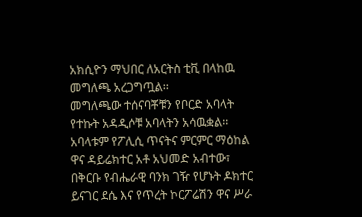አክሲዮን ማህበር ለአርትስ ቲቪ በላከዉ መግለጫ አረጋግጧል፡፡
መግለጫው ተሰናባቾቹን የቦርድ አባላት የተኩት አዳዲሶቹ አባላትን አሳዉቋል፡፡ አባላቱም የፖሊሲ ጥናትና ምርምር ማዕከል ዋና ዳይሬክተር አቶ አህመድ አብተው፣ በቅርቡ የብሔራዊ ባንክ ገዥ የሆኑት ዶክተር ይናገር ደሴ እና የጥረት ኮርፖሬሽን ዋና ሥራ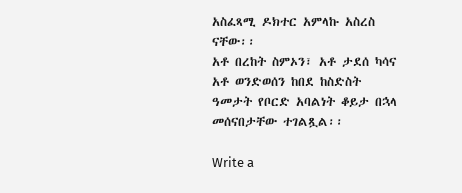አስፈጻሚ ዶክተር አምላኩ አስረስ ናቸው፡፡
አቶ በረከት ስምኦን፣ አቶ ታደሰ ካሳና አቶ ወንድወሰን ከበደ ከስድስት ዓመታት የቦርድ አባልነት ቆይታ በኋላ መሰናበታቸው ተገልጿል፡፡

Write a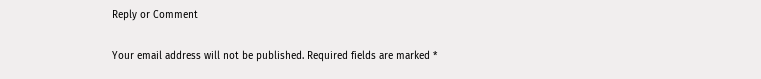Reply or Comment

Your email address will not be published. Required fields are marked *